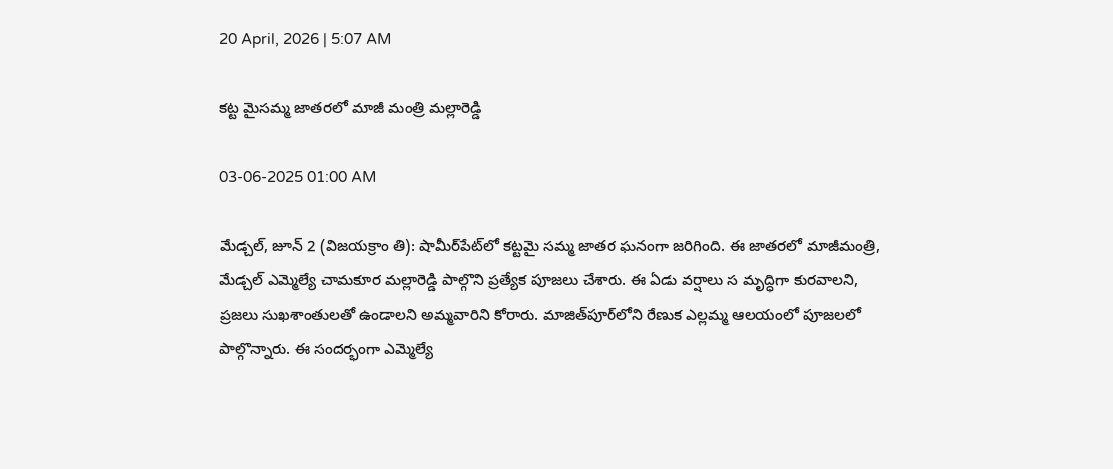20 April, 2026 | 5:07 AM

కట్ట మైసమ్మ జాతరలో మాజీ మంత్రి మల్లారెడ్డి

03-06-2025 01:00 AM

మేడ్చల్, జూన్ 2 (విజయక్రాం తి): షామీర్‌పేట్‌లో కట్టమై సమ్మ జాతర ఘనంగా జరిగింది. ఈ జాతరలో మాజీమంత్రి, మేడ్చల్ ఎమ్మెల్యే చామకూర మల్లారెడ్డి పాల్గొని ప్రత్యేక పూజలు చేశారు. ఈ ఏడు వర్షాలు స మృద్ధిగా కురవాలని, ప్రజలు సుఖశాంతులతో ఉండాలని అమ్మవారిని కోరారు. మాజిత్‌పూర్‌లోని రేణుక ఎల్లమ్మ ఆలయంలో పూజలలో పాల్గొన్నారు. ఈ సందర్భంగా ఎమ్మెల్యే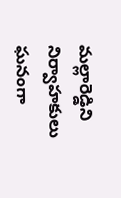మల్లారెడ్డిని నిర్వాహకులు ఘనంగా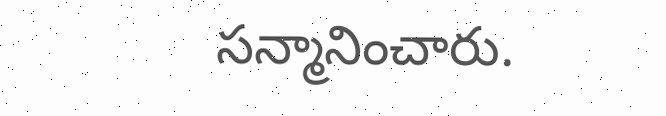సన్మానించారు.